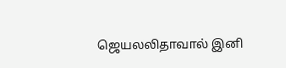ஜெயலலிதாவால் இனி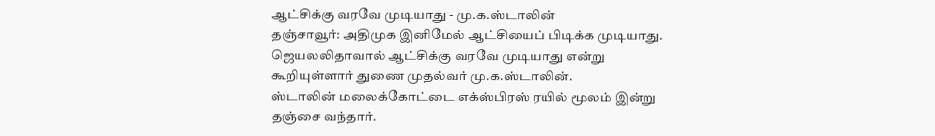ஆட்சிக்கு வரவே முடியாது - மு.க.ஸ்டாலின்
தஞ்சாவூர்: அதிமுக இனிமேல் ஆட்சியைப் பிடிக்க முடியாது. ஜெயலலிதாவால் ஆட்சிக்கு வரவே முடியாது என்று கூறியுள்ளார் துணை முதல்வர் மு.க.ஸ்டாலின்.
ஸ்டாலின் மலைக்கோட்டை எக்ஸ்பிரஸ் ரயில் மூலம் இன்று தஞ்சை வந்தார்.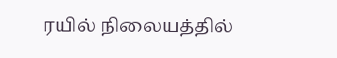ரயில் நிலையத்தில்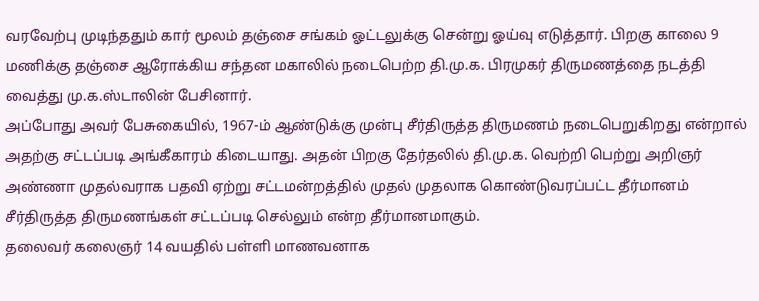வரவேற்பு முடிந்ததும் கார் மூலம் தஞ்சை சங்கம் ஓட்டலுக்கு சென்று ஓய்வு எடுத்தார். பிறகு காலை 9 மணிக்கு தஞ்சை ஆரோக்கிய சந்தன மகாலில் நடைபெற்ற தி.மு.க. பிரமுகர் திருமணத்தை நடத்தி வைத்து மு.க.ஸ்டாலின் பேசினார்.
அப்போது அவர் பேசுகையில், 1967-ம் ஆண்டுக்கு முன்பு சீர்திருத்த திருமணம் நடைபெறுகிறது என்றால் அதற்கு சட்டப்படி அங்கீகாரம் கிடையாது. அதன் பிறகு தேர்தலில் தி.மு.க. வெற்றி பெற்று அறிஞர் அண்ணா முதல்வராக பதவி ஏற்று சட்டமன்றத்தில் முதல் முதலாக கொண்டுவரப்பட்ட தீர்மானம் சீர்திருத்த திருமணங்கள் சட்டப்படி செல்லும் என்ற தீர்மானமாகும்.
தலைவர் கலைஞர் 14 வயதில் பள்ளி மாணவனாக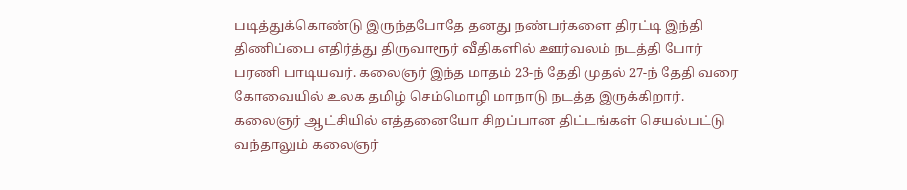படித்துக்கொண்டு இருந்தபோதே தனது நண்பர்களை திரட்டி இந்தி திணிப்பை எதிர்த்து திருவாரூர் வீதிகளில் ஊர்வலம் நடத்தி போர் பரணி பாடியவர். கலைஞர் இந்த மாதம் 23-ந் தேதி முதல் 27-ந் தேதி வரை கோவையில் உலக தமிழ் செம்மொழி மாநாடு நடத்த இருக்கிறார்.
கலைஞர் ஆட்சியில் எத்தனையோ சிறப்பான திட்டங்கள் செயல்பட்டு வந்தாலும் கலைஞர்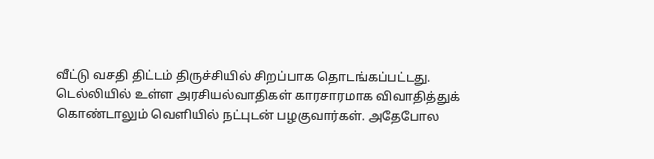வீட்டு வசதி திட்டம் திருச்சியில் சிறப்பாக தொடங்கப்பட்டது.
டெல்லியில் உள்ள அரசியல்வாதிகள் காரசாரமாக விவாதித்துக் கொண்டாலும் வெளியில் நட்புடன் பழகுவார்கள். அதேபோல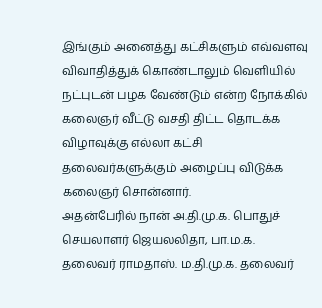இங்கும் அனைத்து கட்சிகளும் எவ்வளவு விவாதித்துக் கொண்டாலும் வெளியில் நட்புடன் பழக வேண்டும் என்ற நோக்கில் கலைஞர் வீட்டு வசதி திட்ட தொடக்க விழாவுக்கு எல்லா கட்சி தலைவர்களுக்கும் அழைப்பு விடுக்க கலைஞர் சொன்னார்.
அதன்பேரில் நான் அ.தி.மு.க. பொதுச் செயலாளர் ஜெயலலிதா, பா.ம.க. தலைவர் ராமதாஸ். ம.தி.மு.க. தலைவர்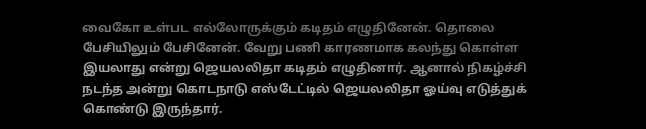வைகோ உள்பட எல்லோருக்கும் கடிதம் எழுதினேன். தொலை பேசியிலும் பேசினேன். வேறு பணி காரணமாக கலந்து கொள்ள இயலாது என்று ஜெயலலிதா கடிதம் எழுதினார். ஆனால் நிகழ்ச்சி நடந்த அன்று கொடநாடு எஸ்டேட்டில் ஜெயலலிதா ஓய்வு எடுத்துக் கொண்டு இருந்தார்.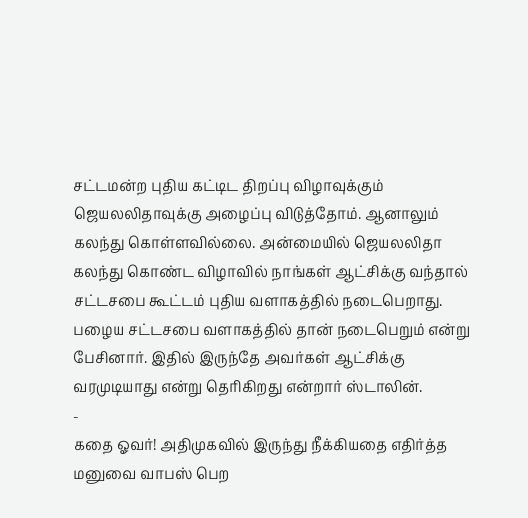சட்டமன்ற புதிய கட்டிட திறப்பு விழாவுக்கும் ஜெயலலிதாவுக்கு அழைப்பு விடுத்தோம். ஆனாலும் கலந்து கொள்ளவில்லை. அன்மையில் ஜெயலலிதா கலந்து கொண்ட விழாவில் நாங்கள் ஆட்சிக்கு வந்தால் சட்டசபை கூட்டம் புதிய வளாகத்தில் நடைபெறாது. பழைய சட்டசபை வளாகத்தில் தான் நடைபெறும் என்று பேசினார். இதில் இருந்தே அவர்கள் ஆட்சிக்கு வரமுடியாது என்று தெரிகிறது என்றார் ஸ்டாலின்.
-
கதை ஓவர்! அதிமுகவில் இருந்து நீக்கியதை எதிர்த்த மனுவை வாபஸ் பெற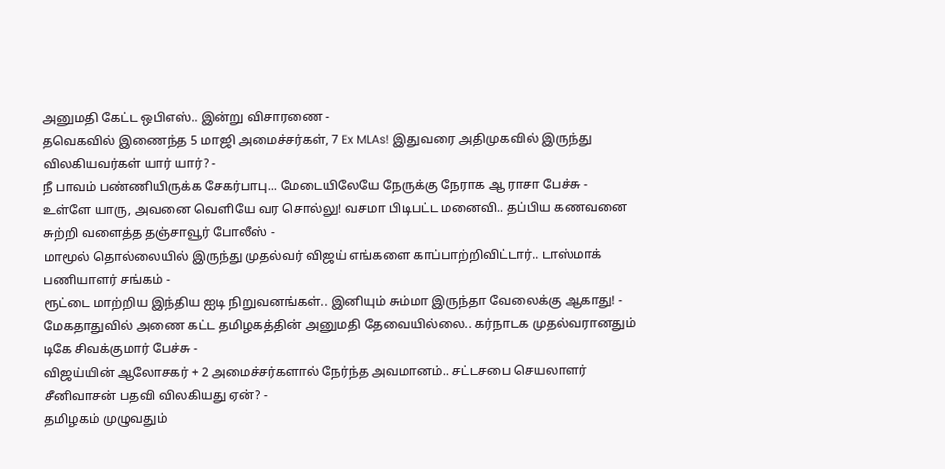அனுமதி கேட்ட ஒபிஎஸ்.. இன்று விசாரணை -
தவெகவில் இணைந்த 5 மாஜி அமைச்சர்கள், 7 Ex MLAs! இதுவரை அதிமுகவில் இருந்து விலகியவர்கள் யார் யார்? -
நீ பாவம் பண்ணியிருக்க சேகர்பாபு... மேடையிலேயே நேருக்கு நேராக ஆ ராசா பேச்சு -
உள்ளே யாரு, அவனை வெளியே வர சொல்லு! வசமா பிடிபட்ட மனைவி.. தப்பிய கணவனை சுற்றி வளைத்த தஞ்சாவூர் போலீஸ் -
மாமூல் தொல்லையில் இருந்து முதல்வர் விஜய் எங்களை காப்பாற்றிவிட்டார்.. டாஸ்மாக் பணியாளர் சங்கம் -
ரூட்டை மாற்றிய இந்திய ஐடி நிறுவனங்கள்.. இனியும் சும்மா இருந்தா வேலைக்கு ஆகாது! -
மேகதாதுவில் அணை கட்ட தமிழகத்தின் அனுமதி தேவையில்லை.. கர்நாடக முதல்வரானதும் டிகே சிவக்குமார் பேச்சு -
விஜய்யின் ஆலோசகர் + 2 அமைச்சர்களால் நேர்ந்த அவமானம்.. சட்டசபை செயலாளர் சீனிவாசன் பதவி விலகியது ஏன்? -
தமிழகம் முழுவதும்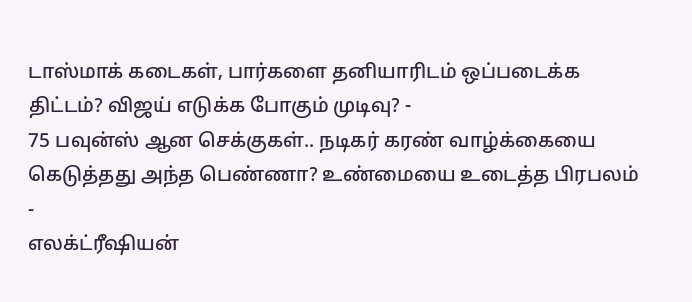டாஸ்மாக் கடைகள், பார்களை தனியாரிடம் ஒப்படைக்க திட்டம்? விஜய் எடுக்க போகும் முடிவு? -
75 பவுன்ஸ் ஆன செக்குகள்.. நடிகர் கரண் வாழ்க்கையை கெடுத்தது அந்த பெண்ணா? உண்மையை உடைத்த பிரபலம் -
எலக்ட்ரீஷியன்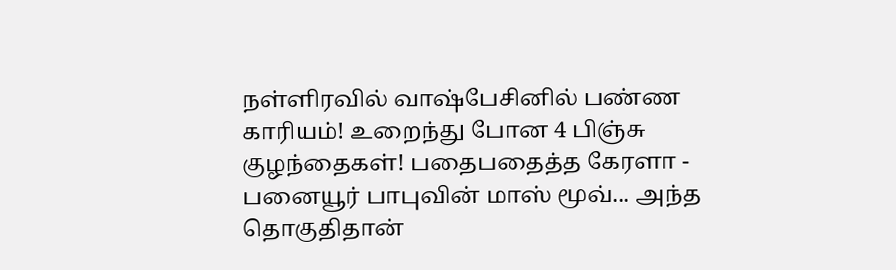நள்ளிரவில் வாஷ்பேசினில் பண்ண காரியம்! உறைந்து போன 4 பிஞ்சு குழந்தைகள்! பதைபதைத்த கேரளா -
பனையூர் பாபுவின் மாஸ் மூவ்... அந்த தொகுதிதான்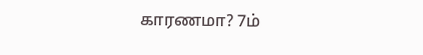காரணமா? 7ம்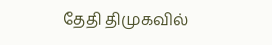தேதி திமுகவில்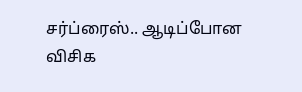சர்ப்ரைஸ்.. ஆடிப்போன விசிக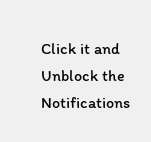Click it and Unblock the Notifications